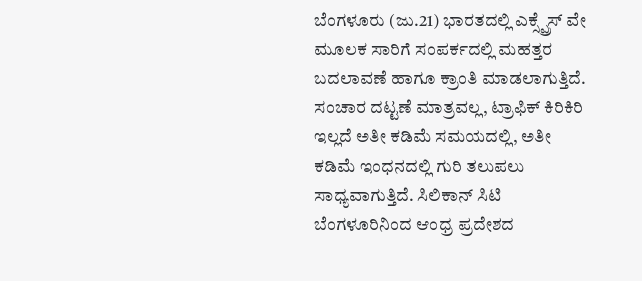ಬೆಂಗಳೂರು (ಜು.21) ಭಾರತದಲ್ಲಿ ಎಕ್ಸ್ಪ್ರೆಸ್ ವೇ ಮೂಲಕ ಸಾರಿಗೆ ಸಂಪರ್ಕದಲ್ಲಿ ಮಹತ್ತರ ಬದಲಾವಣೆ ಹಾಗೂ ಕ್ರಾಂತಿ ಮಾಡಲಾಗುತ್ತಿದೆ. ಸಂಚಾರ ದಟ್ಟಣೆ ಮಾತ್ರವಲ್ಲ, ಟ್ರಾಫಿಕ್ ಕಿರಿಕಿರಿ ಇಲ್ಲದೆ ಅತೀ ಕಡಿಮೆ ಸಮಯದಲ್ಲಿ, ಅತೀ ಕಡಿಮೆ ಇಂಧನದಲ್ಲಿ ಗುರಿ ತಲುಪಲು ಸಾಧ್ಯವಾಗುತ್ತಿದೆ. ಸಿಲಿಕಾನ್ ಸಿಟಿ ಬೆಂಗಳೂರಿನಿಂದ ಆಂಧ್ರ ಪ್ರದೇಶದ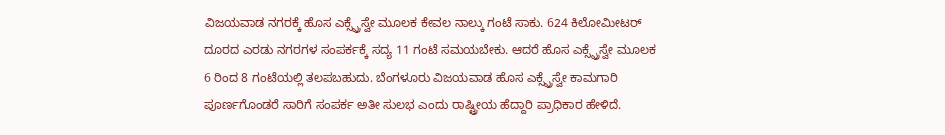ವಿಜಯವಾಡ ನಗರಕ್ಕೆ ಹೊಸ ಎಕ್ಸ್ಪ್ರೆಸ್ವೇ ಮೂಲಕ ಕೇವಲ ನಾಲ್ಕು ಗಂಟೆ ಸಾಕು. 624 ಕಿಲೋಮೀಟರ್ ದೂರದ ಎರಡು ನಗರಗಳ ಸಂಪರ್ಕಕ್ಕೆ ಸದ್ಯ 11 ಗಂಟೆ ಸಮಯಬೇಕು. ಆದರೆ ಹೊಸ ಎಕ್ಸ್ಪ್ರೆಸ್ವೇ ಮೂಲಕ 6 ರಿಂದ 8 ಗಂಟೆಯಲ್ಲಿ ತಲಪಬಹುದು. ಬೆಂಗಳೂರು ವಿಜಯವಾಡ ಹೊಸ ಎಕ್ಸ್ಪ್ರೆಸ್ವೇ ಕಾಮಗಾರಿ ಪೂರ್ಣಗೊಂಡರೆ ಸಾರಿಗೆ ಸಂಪರ್ಕ ಅತೀ ಸುಲಭ ಎಂದು ರಾಷ್ಟ್ರೀಯ ಹೆದ್ದಾರಿ ಪ್ರಾಧಿಕಾರ ಹೇಳಿದೆ.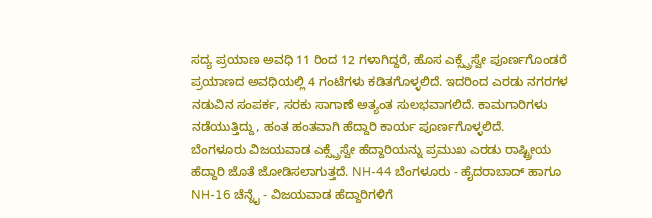ಸದ್ಯ ಪ್ರಯಾಣ ಅವಧಿ 11 ರಿಂದ 12 ಗಳಾಗಿದ್ದರೆ, ಹೊಸ ಎಕ್ಸ್ಪ್ರೆಸ್ವೇ ಪೂರ್ಣಗೊಂಡರೆ ಪ್ರಯಾಣದ ಅವಧಿಯಲ್ಲಿ 4 ಗಂಟೆಗಳು ಕಡಿತಗೊಳ್ಳಲಿದೆ. ಇದರಿಂದ ಎರಡು ನಗರಗಳ ನಡುವಿನ ಸಂಪರ್ಕ, ಸರಕು ಸಾಗಾಣೆ ಅತ್ಯಂತ ಸುಲಭವಾಗಲಿದೆ. ಕಾಮಗಾರಿಗಳು ನಡೆಯುತ್ತಿದ್ದು, ಹಂತ ಹಂತವಾಗಿ ಹೆದ್ದಾರಿ ಕಾರ್ಯ ಪೂರ್ಣಗೊಳ್ಳಲಿದೆ.
ಬೆಂಗಳೂರು ವಿಜಯವಾಡ ಎಕ್ಸ್ಪ್ರೆಸ್ವೇ ಹೆದ್ದಾರಿಯನ್ನು ಪ್ರಮುಖ ಎರಡು ರಾಷ್ಟ್ರೀಯ ಹೆದ್ದಾರಿ ಜೊತೆ ಜೋಡಿಸಲಾಗುತ್ತದೆ. NH-44 ಬೆಂಗಳೂರು - ಹೈದರಾಬಾದ್ ಹಾಗೂ NH-16 ಚೆನ್ನೈ - ವಿಜಯವಾಡ ಹೆದ್ದಾರಿಗಳಿಗೆ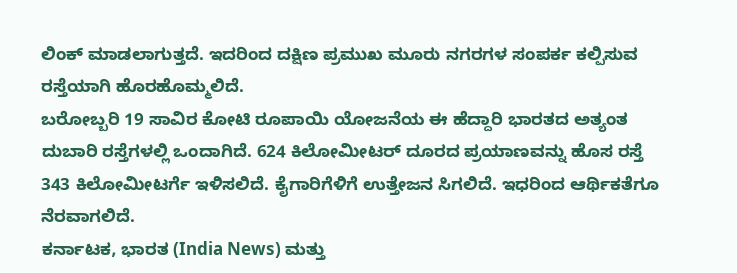ಲಿಂಕ್ ಮಾಡಲಾಗುತ್ತದೆ. ಇದರಿಂದ ದಕ್ಷಿಣ ಪ್ರಮುಖ ಮೂರು ನಗರಗಳ ಸಂಪರ್ಕ ಕಲ್ಪಿಸುವ ರಸ್ತೆಯಾಗಿ ಹೊರಹೊಮ್ಮಲಿದೆ.
ಬರೋಬ್ಬರಿ 19 ಸಾವಿರ ಕೋಟಿ ರೂಪಾಯಿ ಯೋಜನೆಯ ಈ ಹೆದ್ದಾರಿ ಭಾರತದ ಅತ್ಯಂತ ದುಬಾರಿ ರಸ್ತೆಗಳಲ್ಲಿ ಒಂದಾಗಿದೆ. 624 ಕಿಲೋಮೀಟರ್ ದೂರದ ಪ್ರಯಾಣವನ್ನು ಹೊಸ ರಸ್ತೆ 343 ಕಿಲೋಮೀಟರ್ಗೆ ಇಳಿಸಲಿದೆ. ಕೈಗಾರಿಗೆಳಿಗೆ ಉತ್ತೇಜನ ಸಿಗಲಿದೆ. ಇಧರಿಂದ ಆರ್ಥಿಕತೆಗೂ ನೆರವಾಗಲಿದೆ.
ಕರ್ನಾಟಕ, ಭಾರತ (India News) ಮತ್ತು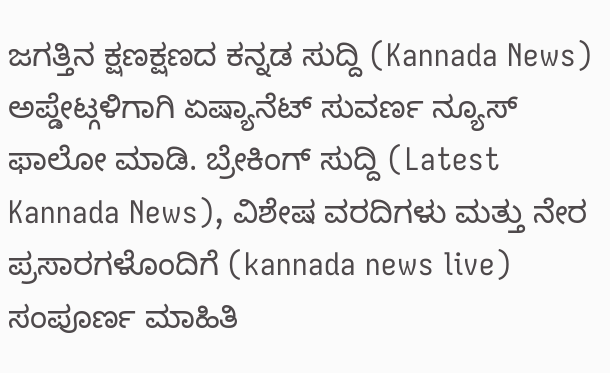ಜಗತ್ತಿನ ಕ್ಷಣಕ್ಷಣದ ಕನ್ನಡ ಸುದ್ದಿ (Kannada News) ಅಪ್ಡೇಟ್ಗಳಿಗಾಗಿ ಏಷ್ಯಾನೆಟ್ ಸುವರ್ಣ ನ್ಯೂಸ್ ಫಾಲೋ ಮಾಡಿ. ಬ್ರೇಕಿಂಗ್ ಸುದ್ದಿ (Latest Kannada News), ವಿಶೇಷ ವರದಿಗಳು ಮತ್ತು ನೇರ ಪ್ರಸಾರಗಳೊಂದಿಗೆ (kannada news live) ಸಂಪೂರ್ಣ ಮಾಹಿತಿ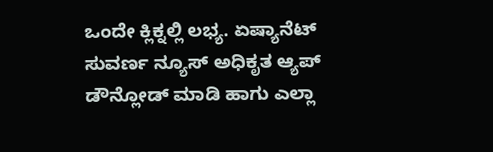ಒಂದೇ ಕ್ಲಿಕ್ನಲ್ಲಿ ಲಭ್ಯ. ಏಷ್ಯಾನೆಟ್ ಸುವರ್ಣ ನ್ಯೂಸ್ ಅಧಿಕೃತ ಆ್ಯಪ್ ಡೌನ್ಲೋಡ್ ಮಾಡಿ ಹಾಗು ಎಲ್ಲಾ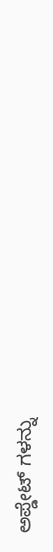ಅಪ್ಡೇಟ್ ಗಳನ್ನು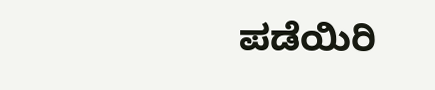ಪಡೆಯಿರಿ